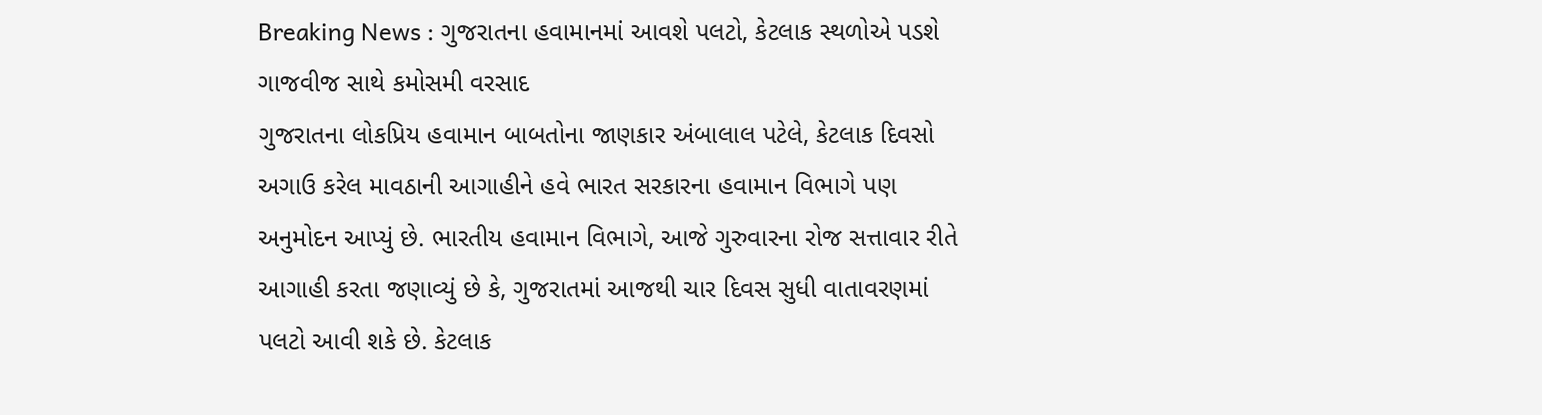Breaking News : ગુજરાતના હવામાનમાં આવશે પલટો, કેટલાક સ્થળોએ પડશે ગાજવીજ સાથે કમોસમી વરસાદ
ગુજરાતના લોકપ્રિય હવામાન બાબતોના જાણકાર અંબાલાલ પટેલે, કેટલાક દિવસો અગાઉ કરેલ માવઠાની આગાહીને હવે ભારત સરકારના હવામાન વિભાગે પણ અનુમોદન આપ્યું છે. ભારતીય હવામાન વિભાગે, આજે ગુરુવારના રોજ સત્તાવાર રીતે આગાહી કરતા જણાવ્યું છે કે, ગુજરાતમાં આજથી ચાર દિવસ સુધી વાતાવરણમાં પલટો આવી શકે છે. કેટલાક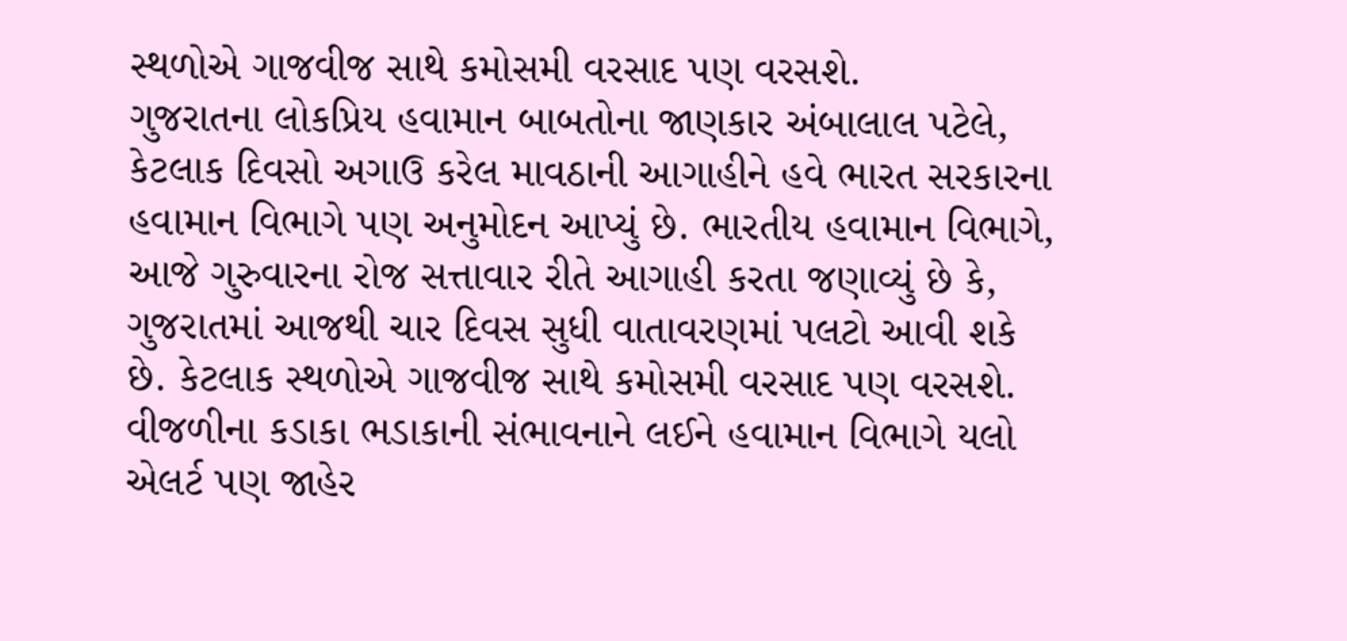સ્થળોએ ગાજવીજ સાથે કમોસમી વરસાદ પણ વરસશે.
ગુજરાતના લોકપ્રિય હવામાન બાબતોના જાણકાર અંબાલાલ પટેલે, કેટલાક દિવસો અગાઉ કરેલ માવઠાની આગાહીને હવે ભારત સરકારના હવામાન વિભાગે પણ અનુમોદન આપ્યું છે. ભારતીય હવામાન વિભાગે, આજે ગુરુવારના રોજ સત્તાવાર રીતે આગાહી કરતા જણાવ્યું છે કે, ગુજરાતમાં આજથી ચાર દિવસ સુધી વાતાવરણમાં પલટો આવી શકે છે. કેટલાક સ્થળોએ ગાજવીજ સાથે કમોસમી વરસાદ પણ વરસશે. વીજળીના કડાકા ભડાકાની સંભાવનાને લઈને હવામાન વિભાગે યલો એલર્ટ પણ જાહેર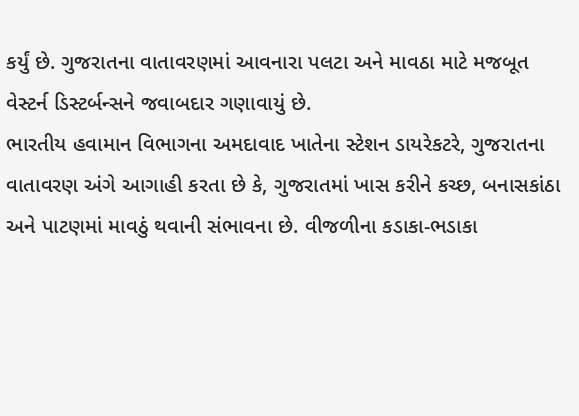કર્યું છે. ગુજરાતના વાતાવરણમાં આવનારા પલટા અને માવઠા માટે મજબૂત વેસ્ટર્ન ડિસ્ટર્બન્સને જવાબદાર ગણાવાયું છે.
ભારતીય હવામાન વિભાગના અમદાવાદ ખાતેના સ્ટેશન ડાયરેકટરે, ગુજરાતના વાતાવરણ અંગે આગાહી કરતા છે કે, ગુજરાતમાં ખાસ કરીને કચ્છ, બનાસકાંઠા અને પાટણમાં માવઠું થવાની સંભાવના છે. વીજળીના કડાકા-ભડાકા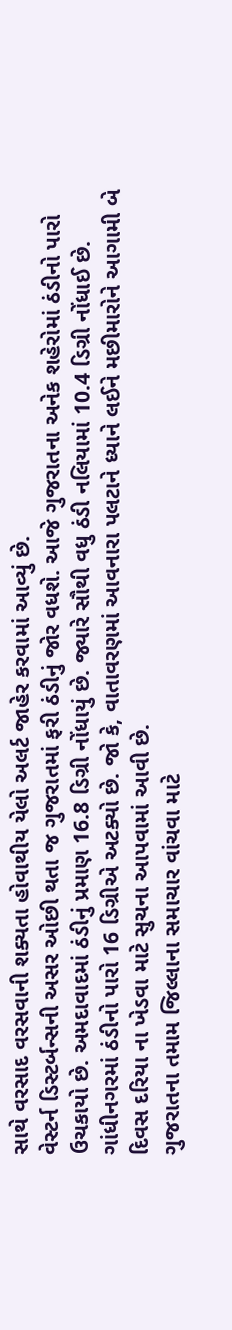સાથે વરસાદ વરસવાની શક્યતા હોવાથીય યેલો અલર્ટ જાહેર કરવામાં આવ્યું છે.
વેસ્ટર્ન ડિસ્ટર્બન્સની અસર ઓછી થતા જ ગુજરાતમાં ફરી ઠંડીનું જોર વધશે. આજે ગુજરાતના અનેક શહેરોમાં ઠંડીનો પારો ઉચકાયો છે. અમદાવાદમાં ઠંડીનું પ્રમાણ 16.8 ડિગ્રી નોંધાયું છે. જ્યારે સૌથી વધુ ઠંડી નલિયામાં 10.4 ડિગ્રી નોંધાઈ છે. ગાંધીનગરમાં ઠંડીનો પારો 16 ડિગ્રીએ અટક્યો છે. જો કે, વાતાવરણમાં આવનારા પલટાને ધ્યાને લઈને મછીમારોને આગામી બે દિવસ દરિયા ના ખેડવા માટે સુચના આપવામાં આવી છે.
ગુજરાતના તમામ જિલ્લાના સમાચાર વાંચવા માટે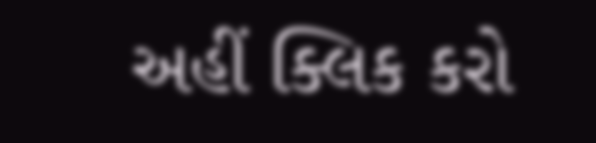અહીં ક્લિક કરો